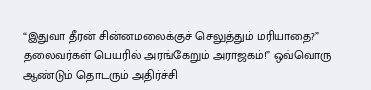“இதுவா தீரன் சின்னமலைக்குச் செலுத்தும் மரியாதை?” தலைவர்கள் பெயரில் அரங்கேறும் அராஜகம்!” ஒவ்வொரு ஆண்டும் தொடரும் அதிர்ச்சி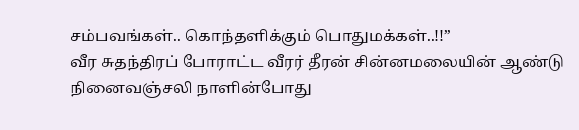சம்பவங்கள்.. கொந்தளிக்கும் பொதுமக்கள்..!!”
வீர சுதந்திரப் போராட்ட வீரர் தீரன் சின்னமலையின் ஆண்டு நினைவஞ்சலி நாளின்போது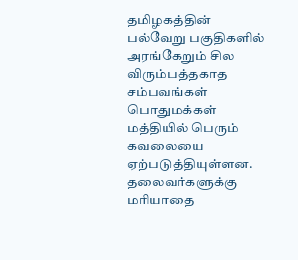தமிழகத்தின் பல்வேறு பகுதிகளில் அரங்கேறும் சில விரும்பத்தகாத சம்பவங்கள் பொதுமக்கள் மத்தியில் பெரும் கவலையை ஏற்படுத்தியுள்ளன. தலைவர்களுக்கு மரியாதை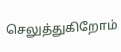செலுத்துகிறோம்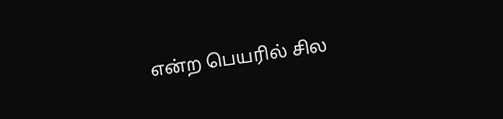என்ற பெயரில் சில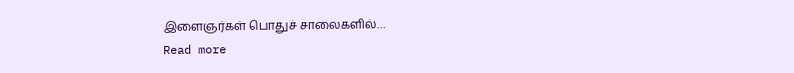இளைஞர்கள் பொதுச் சாலைகளில்…
Read more